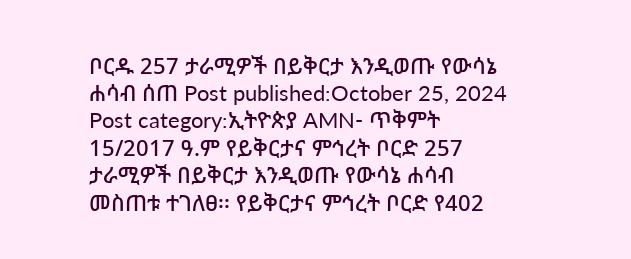ቦርዱ 257 ታራሚዎች በይቅርታ እንዲወጡ የውሳኔ ሐሳብ ሰጠ Post published:October 25, 2024 Post category:ኢትዮጵያ AMN- ጥቅምት 15/2017 ዓ.ም የይቅርታና ምኅረት ቦርድ 257 ታራሚዎች በይቅርታ እንዲወጡ የውሳኔ ሐሳብ መስጠቱ ተገለፀ፡፡ የይቅርታና ምኅረት ቦርድ የ402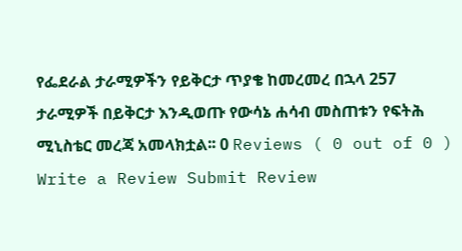የፌደራል ታራሚዎችን የይቅርታ ጥያቄ ከመረመረ በኋላ 257 ታራሚዎች በይቅርታ እንዲወጡ የውሳኔ ሐሳብ መስጠቱን የፍትሕ ሚኒስቴር መረጃ አመላክቷል፡፡ 0 Reviews ( 0 out of 0 ) Write a Review Submit Review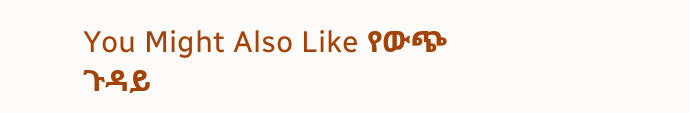You Might Also Like የውጭ ጉዳይ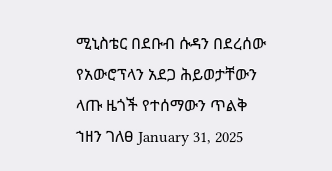ሚኒስቴር በደቡብ ሱዳን በደረሰው የአውሮፕላን አደጋ ሕይወታቸውን ላጡ ዜጎች የተሰማውን ጥልቅ ኀዘን ገለፀ January 31, 2025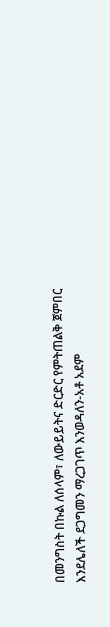በመንግስት በኩል ለሰላም፣ ለውይይትና ድርድር የምትጠልቅ ጀምበር እንደሌለች ደጋግመን ማረጋገጥ እንወዳለን-አቶ አደም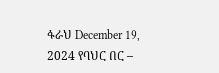ፋራህ December 19, 2024 የባህር በር –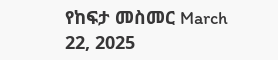የከፍታ መስመር March 22, 2025